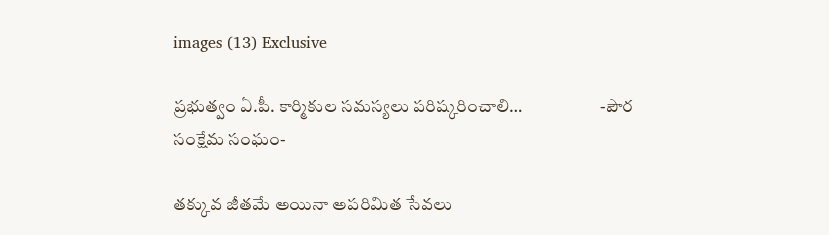images (13) Exclusive

ప్రభుత్వం ఏ.పీ. కార్మికుల సమస్యలు పరిష్కరించాలి…                      -పౌర సంక్షేమ సంఘం-

తక్కువ జీతమే అయినా అపరిమిత సేవలు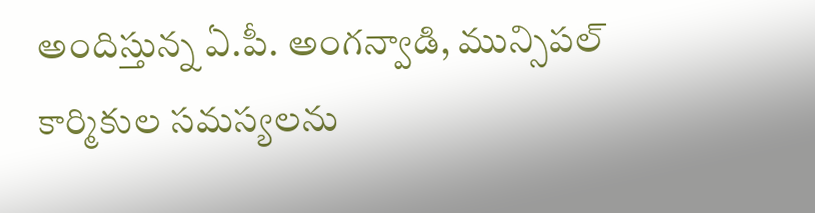అందిస్తున్న ఏ.పీ. అంగన్వాడి, మున్సిపల్ కార్మికుల సమస్యలను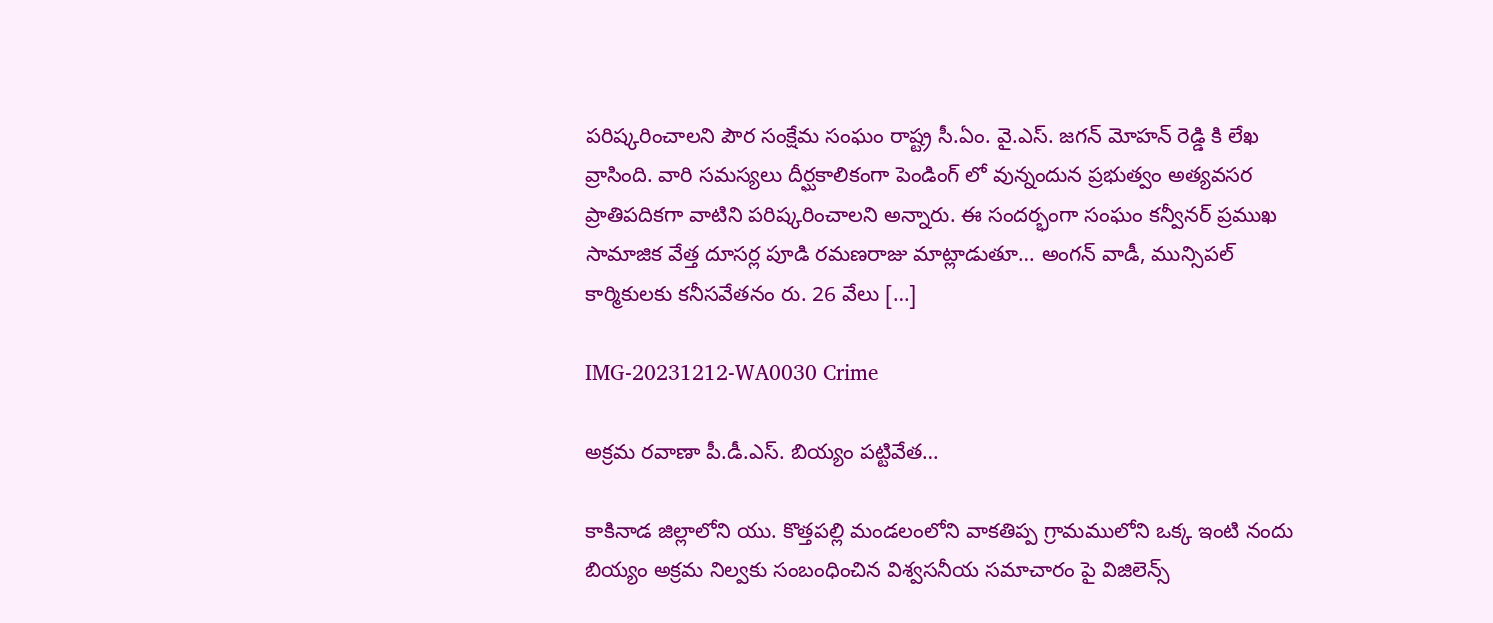పరిష్కరించాలని పౌర సంక్షేమ సంఘం రాష్ట్ర సీ.ఏం. వై.ఎస్. జగన్ మోహన్ రెడ్డి కి లేఖ వ్రాసింది. వారి సమస్యలు దీర్ఘకాలికంగా పెండింగ్ లో వున్నందున ప్రభుత్వం అత్యవసర ప్రాతిపదికగా వాటిని పరిష్కరించాలని అన్నారు. ఈ సందర్భంగా సంఘం కన్వీనర్ ప్రముఖ సామాజిక వేత్త దూసర్ల పూడి రమణరాజు మాట్లాడుతూ… అంగన్ వాడీ, మున్సిపల్ కార్మికులకు కనీసవేతనం రు. 26 వేలు […]

IMG-20231212-WA0030 Crime

అక్రమ రవాణా పీ.డీ.ఎస్. బియ్యం పట్టివేత…

కాకినాడ జిల్లాలోని యు. కొత్తపల్లి మండలంలోని వాకతిప్ప గ్రామములోని ఒక్క ఇంటి నందు బియ్యం అక్రమ నిల్వకు సంబంధించిన విశ్వసనీయ సమాచారం పై విజిలెన్స్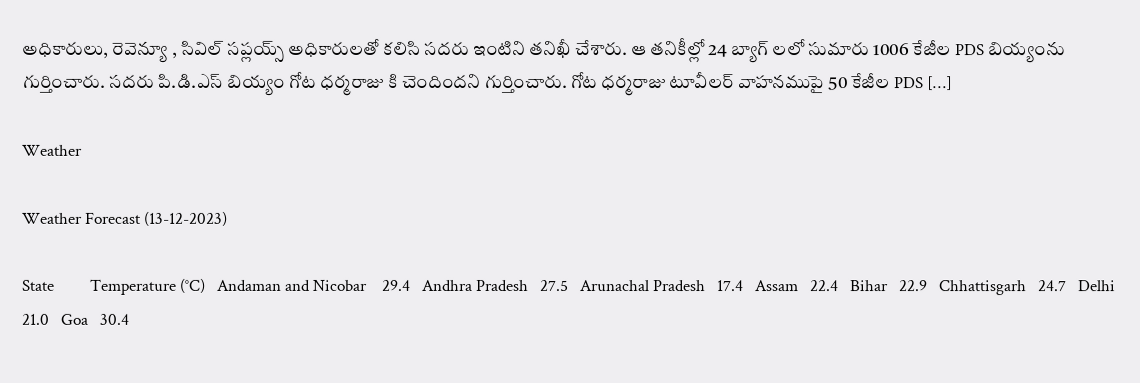అధికారులు, రెవెన్యూ , సివిల్ సప్లయ్స్ అధికారులతో కలిసి సదరు ఇంటిని తనిఖీ చేశారు. ఆ తనికీల్లో 24 బ్యాగ్ లలో సుమారు 1006 కేజీల PDS బియ్యంను గుర్తించారు. సదరు పి.డి.ఎస్‌ బియ్యం గోట ధర్మరాజు కి చెందిందని గుర్తించారు. గోట ధర్మరాజు టూవీలర్ వాహనముపై 50 కేజీల PDS […]

Weather

Weather Forecast (13-12-2023)

State         Temperature (°C)   Andaman and Nicobar    29.4   Andhra Pradesh   27.5   Arunachal Pradesh   17.4   Assam   22.4   Bihar   22.9   Chhattisgarh   24.7   Delhi   21.0   Goa   30.4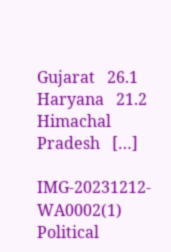Gujarat   26.1   Haryana   21.2   Himachal Pradesh   […]

IMG-20231212-WA0002(1) Political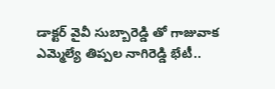డాక్టర్ వైవీ సుబ్బారెడ్డి తో గాజువాక ఎమ్మెల్యే తిప్పల నాగిరెడ్డి భేటీ..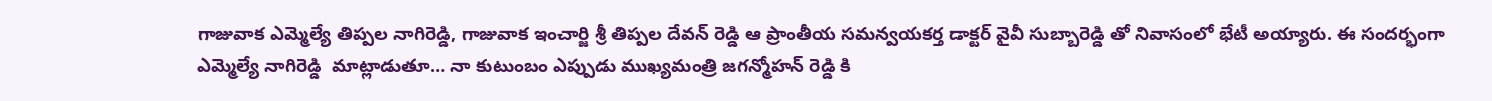గాజువాక ఎమ్మెల్యే తిప్పల నాగిరెడ్డి, గాజువాక ఇంచార్జి శ్రీ తిప్పల దేవన్ రెడ్డి ఆ ప్రాంతీయ సమన్వయకర్త డాక్టర్ వైవీ సుబ్బారెడ్డి తో నివాసంలో భేటీ అయ్యారు. ఈ సందర్భంగా ఎమ్మెల్యే నాగిరెడ్డి  మాట్లాడుతూ… నా కుటుంబం ఎప్పుడు ముఖ్యమంత్రి జగన్మోహన్ రెడ్డి కి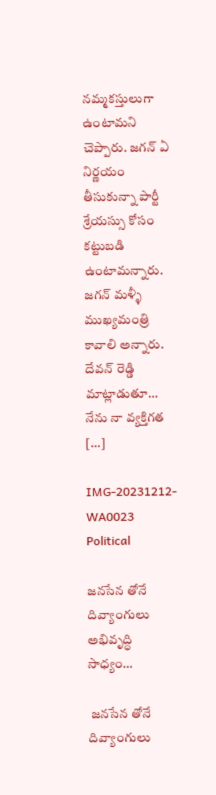నమ్మకస్తులుగా ఉంటామని చెప్పారు. జగన్ ఏ నిర్ణయం తీసుకున్నా పార్టీ శ్రేయస్సు కోసం కట్టుబడి ఉంటామన్నారు. జగన్ మళ్ళీ ముఖ్యమంత్రి కావాలి అన్నారు. దేవన్ రెడ్డి మాట్లాడుతూ… నేను నా వ్యక్తిగత […]

IMG-20231212-WA0023 Political

జనసేన తోనే దివ్యాంగులు అభివృద్ధి సాధ్యం…

 జనసేన తోనే దివ్యాంగులు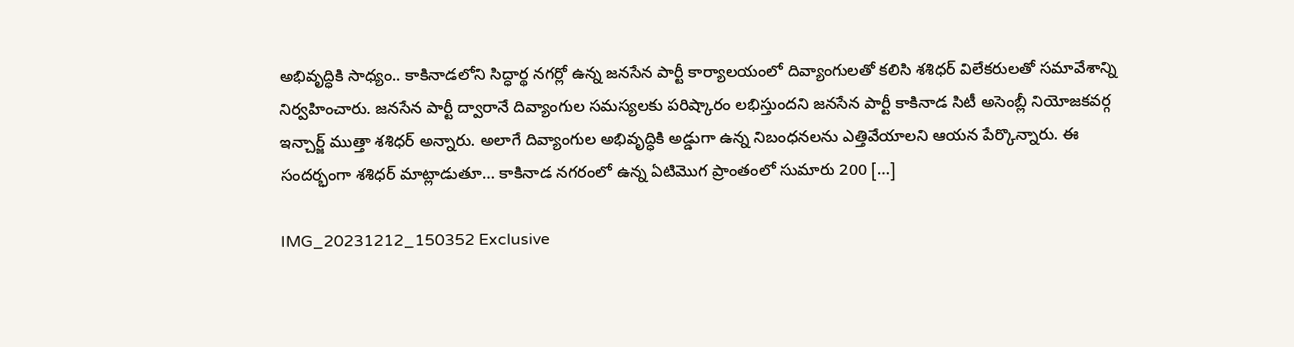అభివృద్ధికి సాధ్యం.. కాకినాడలోని సిద్ధార్థ నగర్లో ఉన్న జనసేన పార్టీ కార్యాలయంలో దివ్యాంగులతో కలిసి శశిధర్ విలేకరులతో సమావేశాన్ని నిర్వహించారు. జనసేన పార్టీ ద్వారానే దివ్యాంగుల సమస్యలకు పరిష్కారం లభిస్తుందని జనసేన పార్టీ కాకినాడ సిటీ అసెంబ్లీ నియోజకవర్గ ఇన్చార్జ్ ముత్తా శశిధర్ అన్నారు. అలాగే దివ్యాంగుల అభివృద్ధికి అడ్డుగా ఉన్న నిబంధనలను ఎత్తివేయాలని ఆయన పేర్కొన్నారు. ఈ సందర్భంగా శశిధర్ మాట్లాడుతూ… కాకినాడ నగరంలో ఉన్న ఏటిమొగ ప్రాంతంలో సుమారు 200 […]

IMG_20231212_150352 Exclusive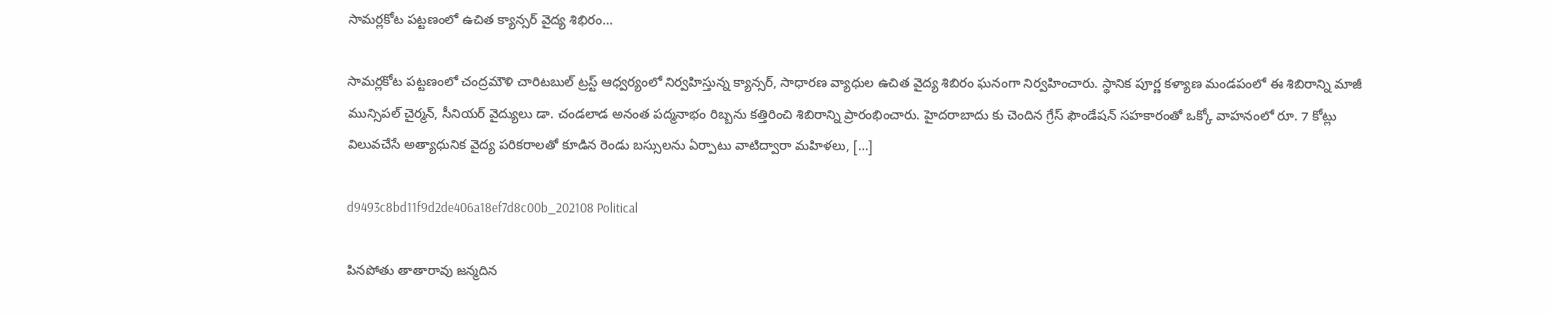సామర్లకోట పట్టణంలో ఉచిత క్యాన్సర్ వైద్య శిభిరం…

సామర్లకోట పట్టణంలో చంద్రమౌళి చారిటబుల్ ట్రస్ట్ ఆధ్వర్యంలో నిర్వహిస్తున్న క్యాన్సర్, సాధారణ వ్యాధుల ఉచిత వైద్య శిబిరం ఘనంగా నిర్వహించారు. స్థానిక పూర్ణ కళ్యాణ మండపంలో ఈ శిబిరాన్ని మాజీ మున్సిపల్ చైర్మన్, సీనియర్ వైద్యులు డా. చండలాడ అనంత పద్మనాభం రిబ్బను కత్తిరించి శిబిరాన్ని ప్రారంభించారు. హైదరాబాదు కు చెందిన గ్రేస్ ఫౌండేషన్ సహకారంతో ఒక్కో వాహనంలో రూ. 7 కోట్లు విలువచేసే అత్యాధునిక వైద్య పరికరాలతో కూడిన రెండు బస్సులను ఏర్పాటు వాటిద్వారా మహిళలు, […]

d9493c8bd11f9d2de406a18ef7d8c00b_202108 Political

పినపోతు తాతారావు జన్మదిన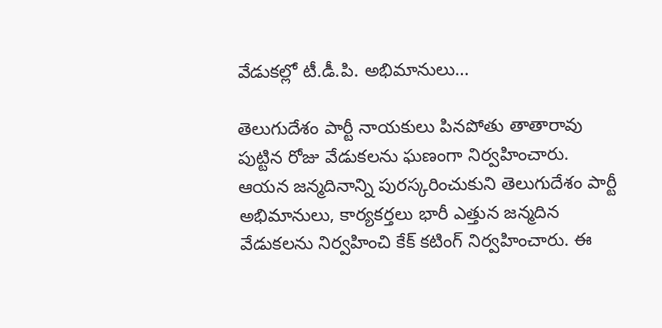వేడుకల్లో టీ.డీ.పి. అభిమానులు…

తెలుగుదేశం పార్టీ నాయకులు పినపోతు తాతారావు పుట్టిన రోజు వేడుకలను ఘణంగా నిర్వహించారు. ఆయన జన్మదినాన్ని పురస్కరించుకుని తెలుగుదేశం పార్టీ అభిమానులు, కార్యకర్తలు భారీ ఎత్తున జన్మదిన వేడుకలను నిర్వహించి కేక్ కటింగ్ నిర్వహించారు. ఈ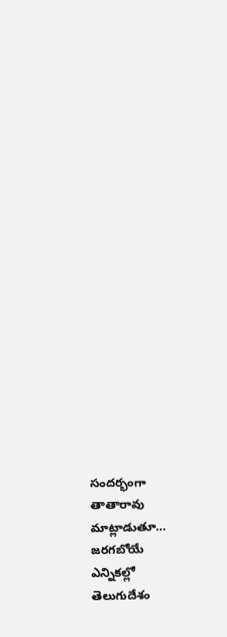సందర్భంగా తాతారావు మాట్లాడుతూ… జరగబోయే ఎన్నికల్లో తెలుగుదేశం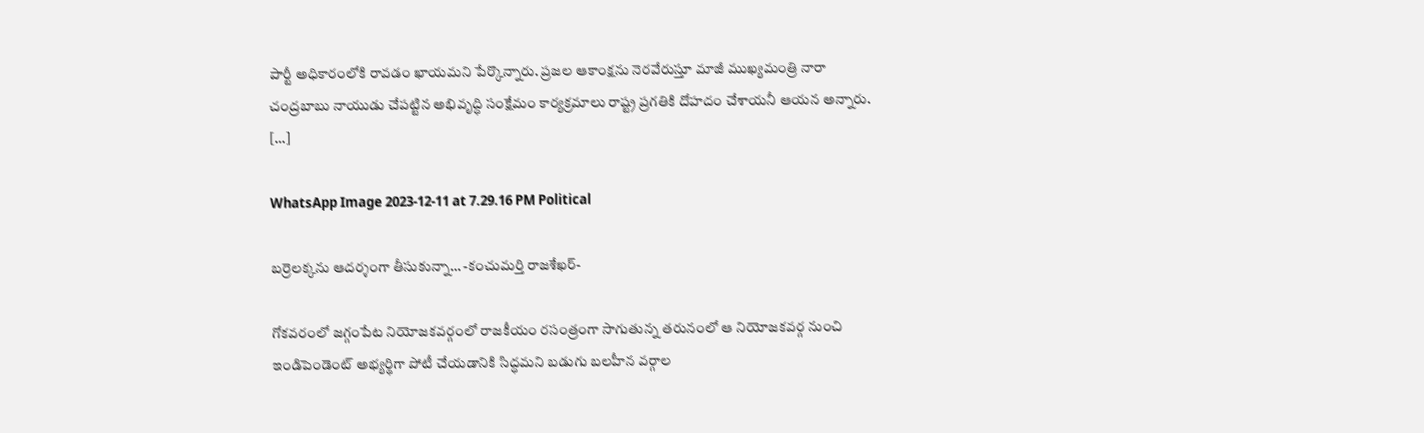పార్టీ అధికారంలోకి రావడం ఖాయమని పేర్కొన్నారు. ప్రజల ఆకాంక్షను నెరవేరుస్తూ మాజీ ముఖ్యమంత్రి నారా చంద్రబాబు నాయుడు చేపట్టిన అభివృద్ధి సంక్షేమం కార్యక్రమాలు రాష్ట్ర ప్రగతికి దోహదం చేశాయనీ ఆయన అన్నారు. […]

WhatsApp Image 2023-12-11 at 7.29.16 PM Political

బర్రెలక్కను ఆదర్శంగా తీసుకున్నా… -కంచుమర్తి రాజశేఖర్-

గోకవరంలో జగ్గంపేట నియోజకవర్గంలో రాజకీయం రసంత్రంగా సాగుతున్న తరునంలో ఆ నియోజకవర్గ నుంచి ఇండిపెండెంట్ అభ్యర్థిగా పోటీ చేయడానికి సిద్ధమని బడుగు బలహీన వర్గాల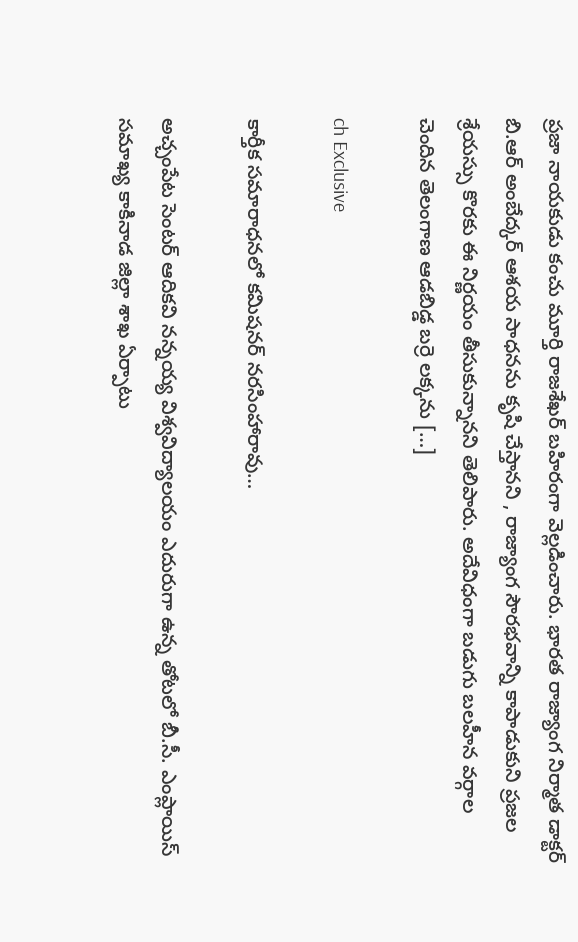ప్రజా నాయకుడు కంచు మూర్తి రాజశేఖర్ బహిరంగా వెల్లడించారు. భారత రాజ్యాంగ నిర్మాత డాక్టర్ బి.ఆర్ అంబేద్కర్ ఆశయ సాధనను కృషి చేస్తానని , రాజ్యాంగ సౌరభవాన్ని కాపాడుకుని ప్రజల శ్రేయస్సు కొరకు ఈ నిర్ణయం తీసుకున్నానని తెలిపారు. అదేవిధంగా బడుగు బలహీన వర్గాల చెందిన తెలంగాణ ఆడబిడ్డ బర్రె లక్కను […]

ch Exclusive

కార్తీక సమారాధనలో కమిషనర్ నరసింహారావు…

అచ్చంపేట సెంటర్ ఆదికవి నన్నయ్య విశ్వవిద్యాలయం ఎదురుగా ఉన్న తోటలో బీ.సీ. ఎంప్లాయిస్ సమాఖ్య కాకినాడ జిల్లా శాఖ ఏర్పాటు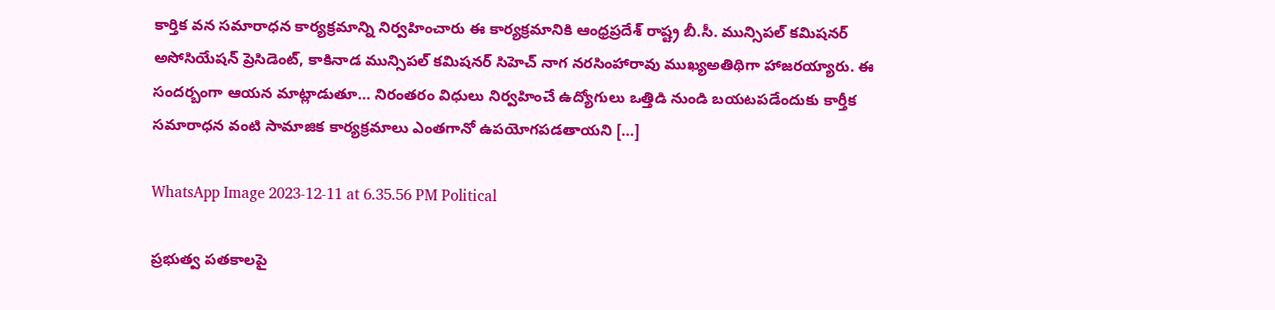కార్తిక వన సమారాధన కార్యక్రమాన్ని నిర్వహించారు ఈ కార్యక్రమానికి ఆంధ్రప్రదేశ్ రాష్ట్ర బీ.సీ. మున్సిపల్ కమిషనర్ అసోసియేషన్ ప్రెసిడెంట్, కాకినాడ మున్సిపల్ కమిషనర్ సిహెచ్ నాగ నరసింహారావు ముఖ్యఅతిథిగా హాజరయ్యారు. ఈ సందర్బంగా ఆయన మాట్లాడుతూ… నిరంతరం విధులు నిర్వహించే ఉద్యోగులు ఒత్తిడి నుండి బయటపడేందుకు కార్తీక సమారాధన వంటి సామాజిక కార్యక్రమాలు ఎంతగానో ఉపయోగపడతాయని […]

WhatsApp Image 2023-12-11 at 6.35.56 PM Political

ప్రభుత్వ పతకాలపై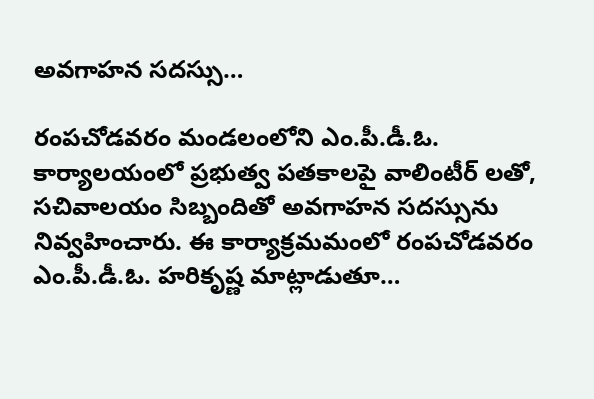అవగాహన సదస్సు…

రంపచోడవరం మండలంలోని ఎం.పీ.డీ.ఓ. కార్యాలయంలో ప్రభుత్వ పతకాలపై వాలింటీర్ లతో, సచివాలయం సిబ్బందితో అవగాహన సదస్సును నివ్వహించారు. ఈ కార్యాక్రమమంలో రంపచోడవరం ఎం.పీ.డీ.ఓ. హరికృష్ణ మాట్లాడుతూ…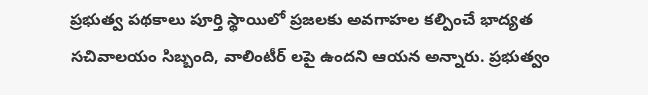ప్రభుత్వ పథకాలు పూర్తి స్థాయిలో ప్రజలకు అవగాహల కల్పించే భాద్యత సచివాలయం సిబ్బంది, వాలింటీర్ లపై ఉందని ఆయన అన్నారు. ప్రభుత్వం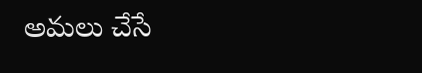అమలు చేసే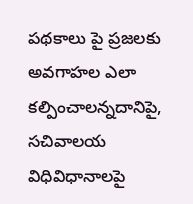పథకాలు పై ప్రజలకు అవగాహల ఎలా కల్పించాలన్నదానిపై, సచివాలయ విధివిధానాలపై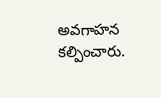అవగాహన కల్పించారు.